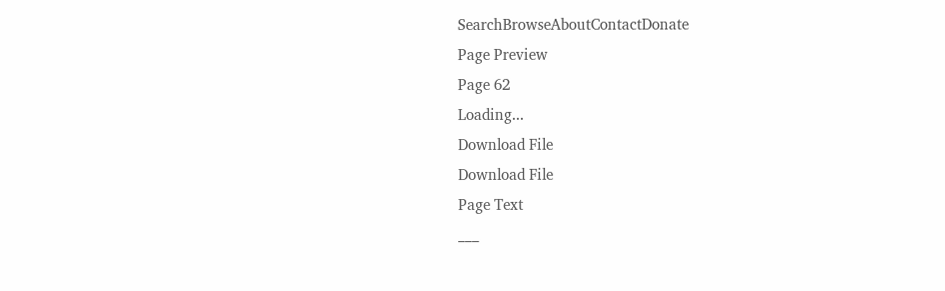SearchBrowseAboutContactDonate
Page Preview
Page 62
Loading...
Download File
Download File
Page Text
___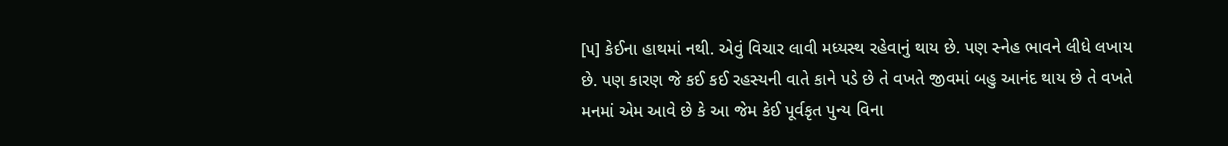[૫] કેઈના હાથમાં નથી. એવું વિચાર લાવી મધ્યસ્થ રહેવાનું થાય છે. પણ સ્નેહ ભાવને લીધે લખાય છે. પણ કારણ જે કઈ કઈ રહસ્યની વાતે કાને પડે છે તે વખતે જીવમાં બહુ આનંદ થાય છે તે વખતે મનમાં એમ આવે છે કે આ જેમ કેઈ પૂર્વકૃત પુન્ય વિના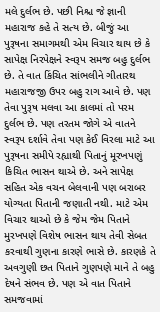મલે દુર્લભ છે. પછી નિશ્ચ જે જ્ઞાની મહારાજ કહે તે સત્ય છે. બીજું આ પુરૂષના સમાગમથી એમ વિચાર થાય છે કે સાપેક્ષ નિરપેક્ષને સ્વરૂપ સમજ બહુ દુર્લભ છે. તે વાત કિંચિત સાંભલીને ગીતારથ મહારાજજી ઉપર બહુ રાગ આવે છે. પણ તેવા પુરૂષ મલવા આ કાલમાં તો પરમ દુર્લભ છે. પણ તરતમ જોગે એ વાતને સ્વરૂપ દર્શાવે તેવા પણ કેઈ વિરલા માટે આ પુરૂષના સમીપે રહ્યાથી પિતાનું મૂરખપણું કિચિત ભાસન થાએ છે. અને સાપેક્ષ સહિત એક વચન બેલવાની પણ બરાબર યોગ્યતા પિતાની જણાતી નથી. માટે એમ વિચાર થાઓ છે કે જેમ જેમ પિતાને મુરખપણે વિશેષ ભાસન થાય તેવી સેબત કરવાથી ગુણના કારણે ભાસે છે. કારણકે તે અવગુણી છત પિતાને ગુણપણે માને તે બહુ દેષને સંભવ છે. પણ એ વાત પિતાને સમજવામાં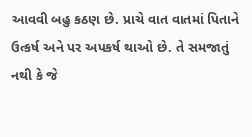આવવી બહુ કઠણ છે. પ્રાચે વાત વાતમાં પિતાને ઉત્કર્ષ અને પર અપકર્ષ થાઓ છે. તે સમજાતું નથી કે જે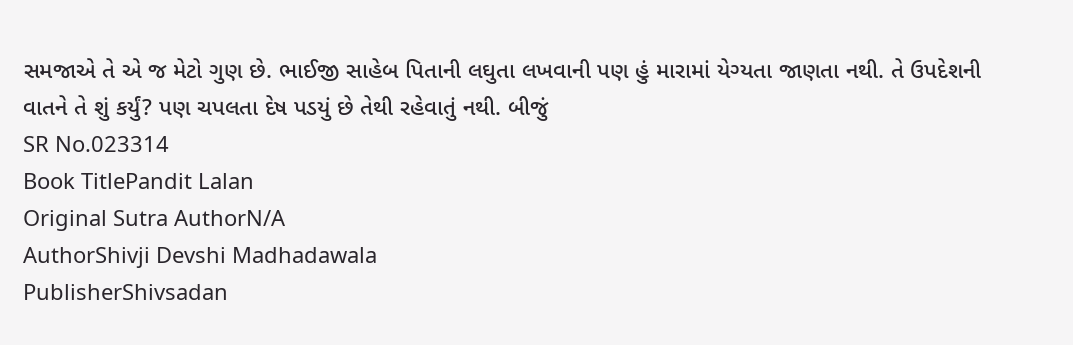સમજાએ તે એ જ મેટો ગુણ છે. ભાઈજી સાહેબ પિતાની લઘુતા લખવાની પણ હું મારામાં યેગ્યતા જાણતા નથી. તે ઉપદેશની વાતને તે શું કર્યું? પણ ચપલતા દેષ પડયું છે તેથી રહેવાતું નથી. બીજું
SR No.023314
Book TitlePandit Lalan
Original Sutra AuthorN/A
AuthorShivji Devshi Madhadawala
PublisherShivsadan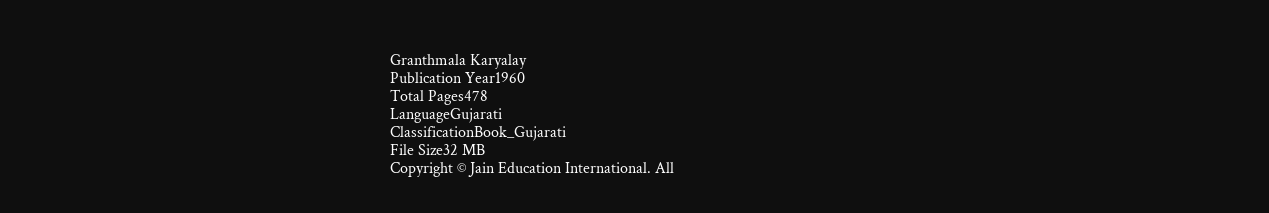Granthmala Karyalay
Publication Year1960
Total Pages478
LanguageGujarati
ClassificationBook_Gujarati
File Size32 MB
Copyright © Jain Education International. All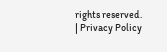rights reserved. | Privacy Policy